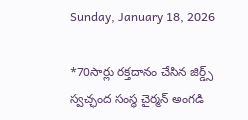Sunday, January 18, 2026

*70సార్లు రక్తదానం చేసిన జిర్డ్స్ స్వచ్ఛంద సంస్థ చైర్మన్ అంగడి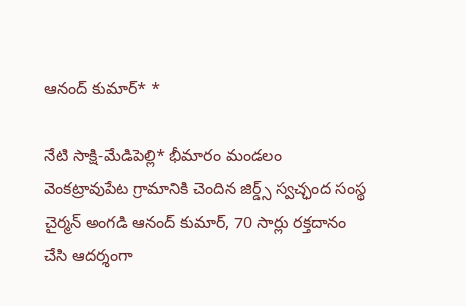ఆనంద్ కుమార్* *

నేటి సాక్షి-మేడిపెల్లి* భీమారం మండలం వెంకట్రావుపేట గ్రామానికి చెందిన జిర్డ్స్ స్వచ్ఛంద సంస్థ చైర్మన్ అంగడి ఆనంద్ కుమార్, 70 సార్లు రక్తదానం చేసి ఆదర్శంగా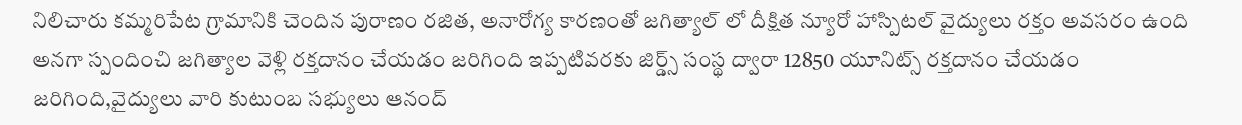నిలిచారు కమ్మరిపేట గ్రామానికి చెందిన పురాణం రజిత, అనారోగ్య కారణంతో జగిత్యాల్ లో దీక్షిత న్యూరో హాస్పిటల్ వైద్యులు రక్తం అవసరం ఉంది అనగా స్పందించి జగిత్యాల వెళ్లి రక్తదానం చేయడం జరిగింది ఇప్పటివరకు జిర్డ్స్ సంస్థ ద్వారా 12850 యూనిట్స్ రక్తదానం చేయడం జరిగింది,వైద్యులు వారి కుటుంబ సభ్యులు ఆనంద్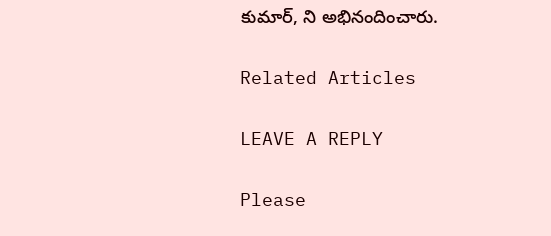కుమార్, ని అభినందించారు.

Related Articles

LEAVE A REPLY

Please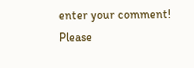enter your comment!
Please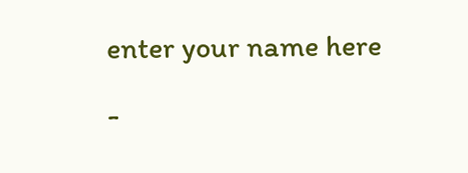enter your name here

-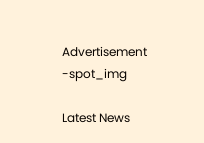Advertisement -spot_img

Latest News